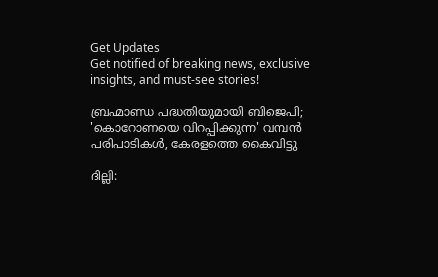Get Updates
Get notified of breaking news, exclusive insights, and must-see stories!

ബ്രഹ്മാണ്ഡ പദ്ധതിയുമായി ബിജെപി; 'കൊറോണയെ വിറപ്പിക്കുന്ന' വമ്പന്‍ പരിപാടികള്‍, കേരളത്തെ കൈവിട്ടു

ദില്ലി: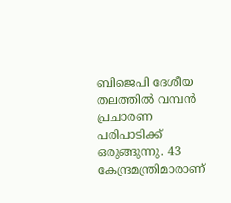ബിജെപി ദേശീയ തലത്തില്‍ വമ്പന്‍ പ്രചാരണ പരിപാടിക്ക് ഒരുങ്ങുന്നു. 43 കേന്ദ്രമന്ത്രിമാരാണ്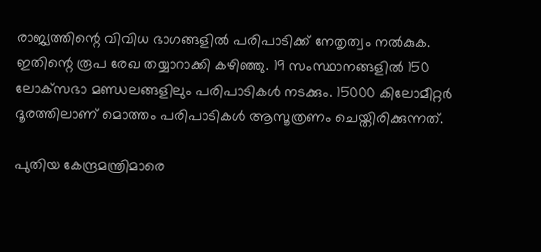രാജ്യത്തിന്റെ വിവിധ ഭാഗങ്ങളില്‍ പരിപാടിക്ക് നേതൃത്വം നല്‍കുക. ഇതിന്റെ രൂപ രേഖ തയ്യാറാക്കി കഴിഞ്ഞു. 19 സംസ്ഥാനങ്ങളില്‍ 150 ലോക്‌സഭാ മണ്ഡലങ്ങളിലും പരിപാടികള്‍ നടക്കും. 15000 കിലോമീറ്റര്‍ ദൂരത്തിലാണ് മൊത്തം പരിപാടികള്‍ ആസൂത്രണം ചെയ്തിരിക്കുന്നത്.

പുതിയ കേന്ദ്രമന്ത്രിമാരെ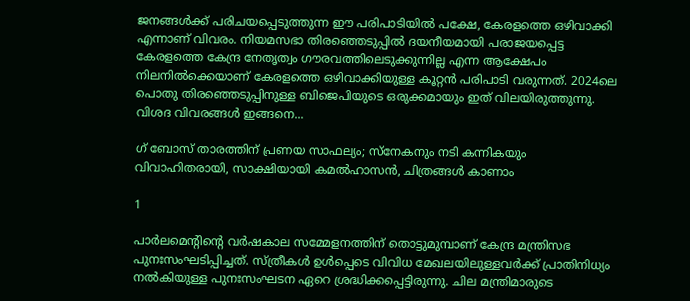ജനങ്ങള്‍ക്ക് പരിചയപ്പെടുത്തുന്ന ഈ പരിപാടിയില്‍ പക്ഷേ, കേരളത്തെ ഒഴിവാക്കി എന്നാണ് വിവരം. നിയമസഭാ തിരഞ്ഞെടുപ്പില്‍ ദയനീയമായി പരാജയപ്പെട്ട കേരളത്തെ കേന്ദ്ര നേതൃത്വം ഗൗരവത്തിലെടുക്കുന്നില്ല എന്ന ആക്ഷേപം നിലനില്‍ക്കെയാണ് കേരളത്തെ ഒഴിവാക്കിയുള്ള കൂറ്റന്‍ പരിപാടി വരുന്നത്. 2024ലെ പൊതു തിരഞ്ഞെടുപ്പിനുള്ള ബിജെപിയുടെ ഒരുക്കമായും ഇത് വിലയിരുത്തുന്നു. വിശദ വിവരങ്ങള്‍ ഇങ്ങനെ...

ഗ് ബോസ് താരത്തിന് പ്രണയ സാഫല്യം; സ്‌നേകനും നടി കന്നികയും വിവാഹിതരായി, സാക്ഷിയായി കമല്‍ഹാസന്‍, ചിത്രങ്ങള്‍ കാണാം

1

പാര്‍ലമെന്റിന്റെ വര്‍ഷകാല സമ്മേളനത്തിന് തൊട്ടുമുമ്പാണ് കേന്ദ്ര മന്ത്രിസഭ പുനഃസംഘടിപ്പിച്ചത്. സ്ത്രീകള്‍ ഉള്‍പ്പെടെ വിവിധ മേഖലയിലുള്ളവര്‍ക്ക് പ്രാതിനിധ്യം നല്‍കിയുള്ള പുനഃസംഘടന ഏറെ ശ്രദ്ധിക്കപ്പെട്ടിരുന്നു. ചില മന്ത്രിമാരുടെ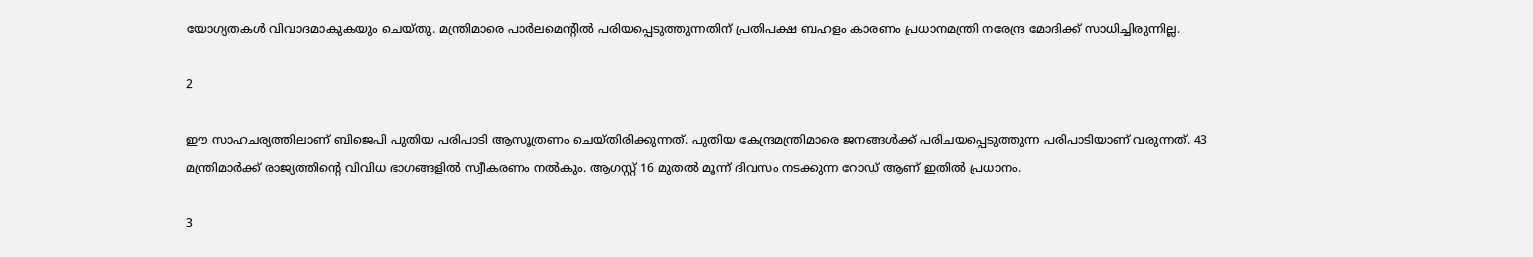യോഗ്യതകള്‍ വിവാദമാകുകയും ചെയ്തു. മന്ത്രിമാരെ പാര്‍ലമെന്റില്‍ പരിയപ്പെടുത്തുന്നതിന് പ്രതിപക്ഷ ബഹളം കാരണം പ്രധാനമന്ത്രി നരേന്ദ്ര മോദിക്ക് സാധിച്ചിരുന്നില്ല.

2

ഈ സാഹചര്യത്തിലാണ് ബിജെപി പുതിയ പരിപാടി ആസൂത്രണം ചെയ്തിരിക്കുന്നത്. പുതിയ കേന്ദ്രമന്ത്രിമാരെ ജനങ്ങള്‍ക്ക് പരിചയപ്പെടുത്തുന്ന പരിപാടിയാണ് വരുന്നത്. 43 മന്ത്രിമാര്‍ക്ക് രാജ്യത്തിന്റെ വിവിധ ഭാഗങ്ങളില്‍ സ്വീകരണം നല്‍കും. ആഗസ്റ്റ് 16 മുതല്‍ മൂന്ന് ദിവസം നടക്കുന്ന റോഡ് ആണ് ഇതില്‍ പ്രധാനം.

3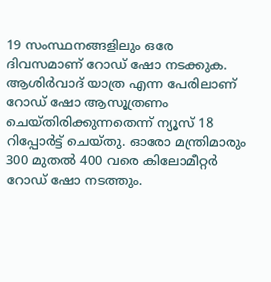19 സംസ്ഥനങ്ങളിലും ഒരേ ദിവസമാണ് റോഡ് ഷോ നടക്കുക. ആശിര്‍വാദ് യാത്ര എന്ന പേരിലാണ് റോഡ് ഷോ ആസൂത്രണം ചെയ്തിരിക്കുന്നതെന്ന് ന്യൂസ് 18 റിപ്പോര്‍ട്ട് ചെയ്തു. ഓരോ മന്ത്രിമാരും 300 മുതല്‍ 400 വരെ കിലോമീറ്റര്‍ റോഡ് ഷോ നടത്തും.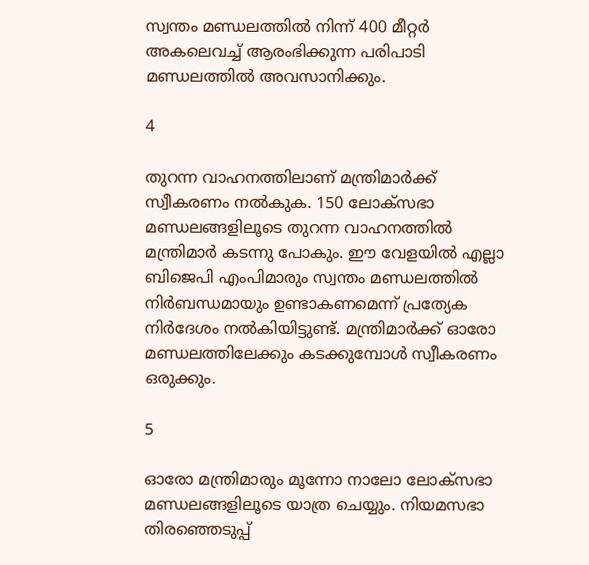സ്വന്തം മണ്ഡലത്തില്‍ നിന്ന് 400 മീറ്റര്‍ അകലെവച്ച് ആരംഭിക്കുന്ന പരിപാടി മണ്ഡലത്തില്‍ അവസാനിക്കും.

4

തുറന്ന വാഹനത്തിലാണ് മന്ത്രിമാര്‍ക്ക് സ്വീകരണം നല്‍കുക. 150 ലോക്‌സഭാ മണ്ഡലങ്ങളിലൂടെ തുറന്ന വാഹനത്തില്‍ മന്ത്രിമാര്‍ കടന്നു പോകും. ഈ വേളയില്‍ എല്ലാ ബിജെപി എംപിമാരും സ്വന്തം മണ്ഡലത്തില്‍ നിര്‍ബന്ധമായും ഉണ്ടാകണമെന്ന് പ്രത്യേക നിര്‍ദേശം നല്‍കിയിട്ടുണ്ട്. മന്ത്രിമാര്‍ക്ക് ഓരോ മണ്ഡലത്തിലേക്കും കടക്കുമ്പോള്‍ സ്വീകരണം ഒരുക്കും.

5

ഓരോ മന്ത്രിമാരും മൂന്നോ നാലോ ലോക്‌സഭാ മണ്ഡലങ്ങളിലൂടെ യാത്ര ചെയ്യും. നിയമസഭാ തിരഞ്ഞെടുപ്പ്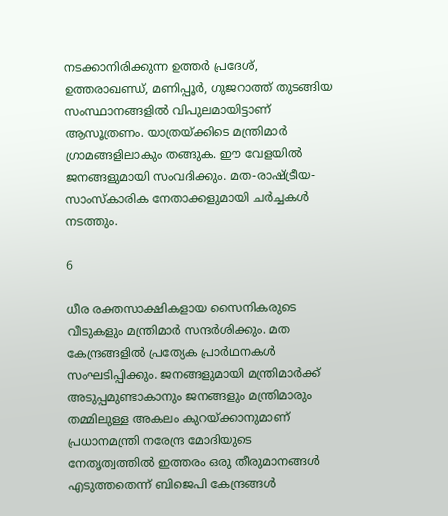നടക്കാനിരിക്കുന്ന ഉത്തര്‍ പ്രദേശ്, ഉത്തരാഖണ്ഡ്, മണിപ്പൂര്‍, ഗുജറാത്ത് തുടങ്ങിയ സംസ്ഥാനങ്ങളില്‍ വിപുലമായിട്ടാണ് ആസൂത്രണം. യാത്രയ്ക്കിടെ മന്ത്രിമാര്‍ ഗ്രാമങ്ങളിലാകും തങ്ങുക. ഈ വേളയില്‍ ജനങ്ങളുമായി സംവദിക്കും. മത-രാഷ്ട്രീയ-സാംസ്‌കാരിക നേതാക്കളുമായി ചര്‍ച്ചകള്‍ നടത്തും.

6

ധീര രക്തസാക്ഷികളായ സൈനികരുടെ വീടുകളും മന്ത്രിമാര്‍ സന്ദര്‍ശിക്കും. മത കേന്ദ്രങ്ങളില്‍ പ്രത്യേക പ്രാര്‍ഥനകള്‍ സംഘടിപ്പിക്കും. ജനങ്ങളുമായി മന്ത്രിമാര്‍ക്ക് അടുപ്പമുണ്ടാകാനും ജനങ്ങളും മന്ത്രിമാരും തമ്മിലുള്ള അകലം കുറയ്ക്കാനുമാണ് പ്രധാനമന്ത്രി നരേന്ദ്ര മോദിയുടെ നേതൃത്വത്തില്‍ ഇത്തരം ഒരു തീരുമാനങ്ങള്‍ എടുത്തതെന്ന് ബിജെപി കേന്ദ്രങ്ങള്‍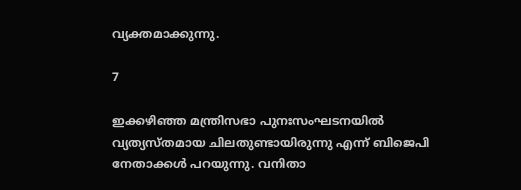വ്യക്തമാക്കുന്നു.

7

ഇക്കഴിഞ്ഞ മന്ത്രിസഭാ പുനഃസംഘടനയില്‍ വ്യത്യസ്തമായ ചിലതുണ്ടായിരുന്നു എന്ന് ബിജെപി നേതാക്കള്‍ പറയുന്നു. വനിതാ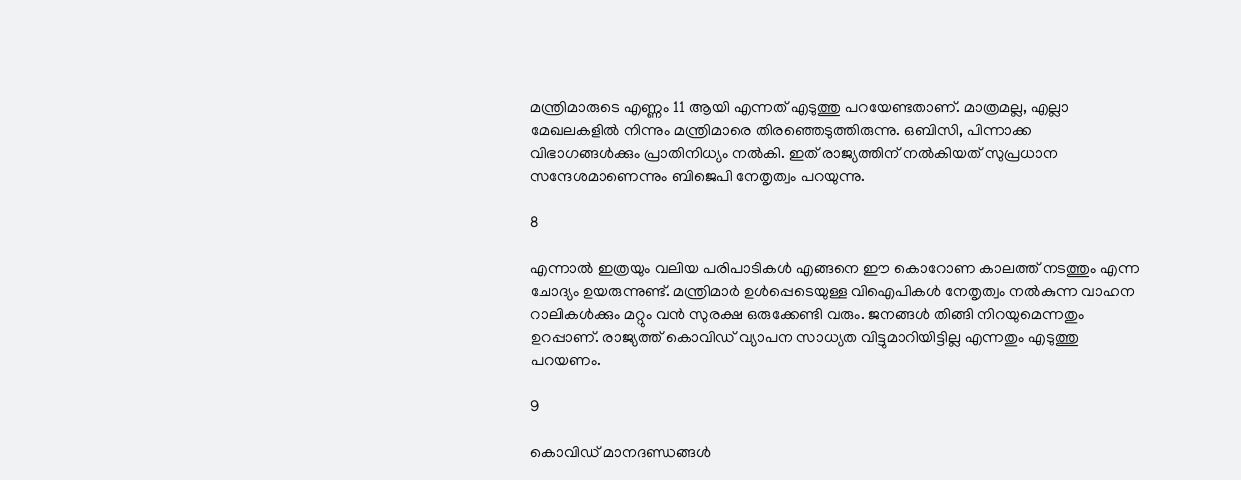മന്ത്രിമാരുടെ എണ്ണം 11 ആയി എന്നത് എടുത്തു പറയേണ്ടതാണ്. മാത്രമല്ല, എല്ലാ മേഖലകളില്‍ നിന്നും മന്ത്രിമാരെ തിരഞ്ഞെടുത്തിരുന്നു. ഒബിസി, പിന്നാക്ക വിഭാഗങ്ങള്‍ക്കും പ്രാതിനിധ്യം നല്‍കി. ഇത് രാജ്യത്തിന് നല്‍കിയത് സുപ്രധാന സന്ദേശമാണെന്നും ബിജെപി നേതൃത്വം പറയുന്നു.

8

എന്നാല്‍ ഇത്രയും വലിയ പരിപാടികള്‍ എങ്ങനെ ഈ കൊറോണ കാലത്ത് നടത്തും എന്ന ചോദ്യം ഉയരുന്നുണ്ട്. മന്ത്രിമാര്‍ ഉള്‍പ്പെടെയുള്ള വിഐപികള്‍ നേതൃത്വം നല്‍കുന്ന വാഹന റാലികള്‍ക്കും മറ്റും വന്‍ സുരക്ഷ ഒരുക്കേണ്ടി വരും. ജനങ്ങള്‍ തിങ്ങി നിറയുമെന്നതും ഉറപ്പാണ്. രാജ്യത്ത് കൊവിഡ് വ്യാപന സാധ്യത വിട്ടുമാറിയിട്ടില്ല എന്നതും എടുത്തു പറയണം.

9

കൊവിഡ് മാനദണ്ഡങ്ങള്‍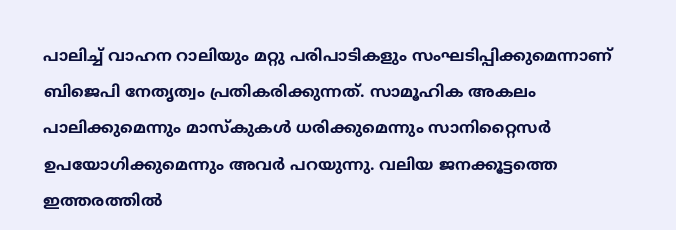പാലിച്ച് വാഹന റാലിയും മറ്റു പരിപാടികളും സംഘടിപ്പിക്കുമെന്നാണ് ബിജെപി നേതൃത്വം പ്രതികരിക്കുന്നത്. സാമൂഹിക അകലം പാലിക്കുമെന്നും മാസ്‌കുകള്‍ ധരിക്കുമെന്നും സാനിറ്റൈസര്‍ ഉപയോഗിക്കുമെന്നും അവര്‍ പറയുന്നു. വലിയ ജനക്കൂട്ടത്തെ ഇത്തരത്തില്‍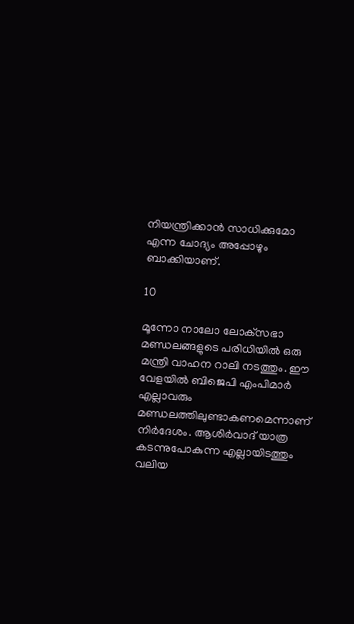നിയന്ത്രിക്കാന്‍ സാധിക്കുമോ എന്ന ചോദ്യം അപ്പോഴും ബാക്കിയാണ്.

10

മൂന്നോ നാലോ ലോക്‌സഭാ മണ്ഡലങ്ങളുടെ പരിധിയില്‍ ഒരു മന്ത്രി വാഹന റാലി നടത്തും. ഈ വേളയില്‍ ബിജെപി എംപിമാര്‍ എല്ലാവരും മണ്ഡലത്തിലുണ്ടാകണമെന്നാണ് നിര്‍ദേശം. ആശിര്‍വാദ് യാത്ര കടന്നുപോകുന്ന എല്ലായിടത്തും വലിയ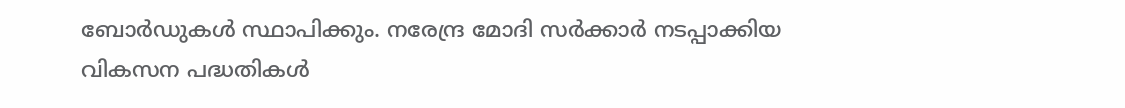ബോര്‍ഡുകള്‍ സ്ഥാപിക്കും. നരേന്ദ്ര മോദി സര്‍ക്കാര്‍ നടപ്പാക്കിയ വികസന പദ്ധതികള്‍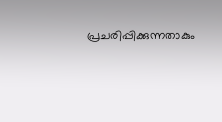പ്രചരിപ്പിക്കുന്നതാകും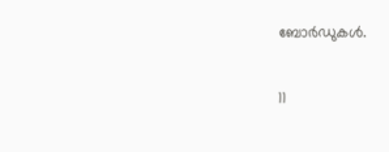ബോര്‍ഡുകള്‍.

11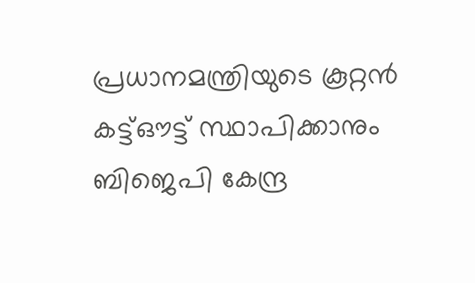പ്രധാനമന്ത്രിയുടെ കൂറ്റന്‍ കട്ട്ഔട്ട് സ്ഥാപിക്കാനും ബിജെപി കേന്ദ്ര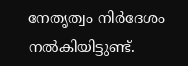നേതൃത്വം നിര്‍ദേശം നല്‍കിയിട്ടുണ്ട്.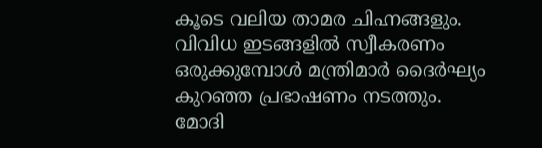കൂടെ വലിയ താമര ചിഹ്നങ്ങളും. വിവിധ ഇടങ്ങളില്‍ സ്വീകരണം ഒരുക്കുമ്പോള്‍ മന്ത്രിമാര്‍ ദൈര്‍ഘ്യം കുറഞ്ഞ പ്രഭാഷണം നടത്തും. മോദി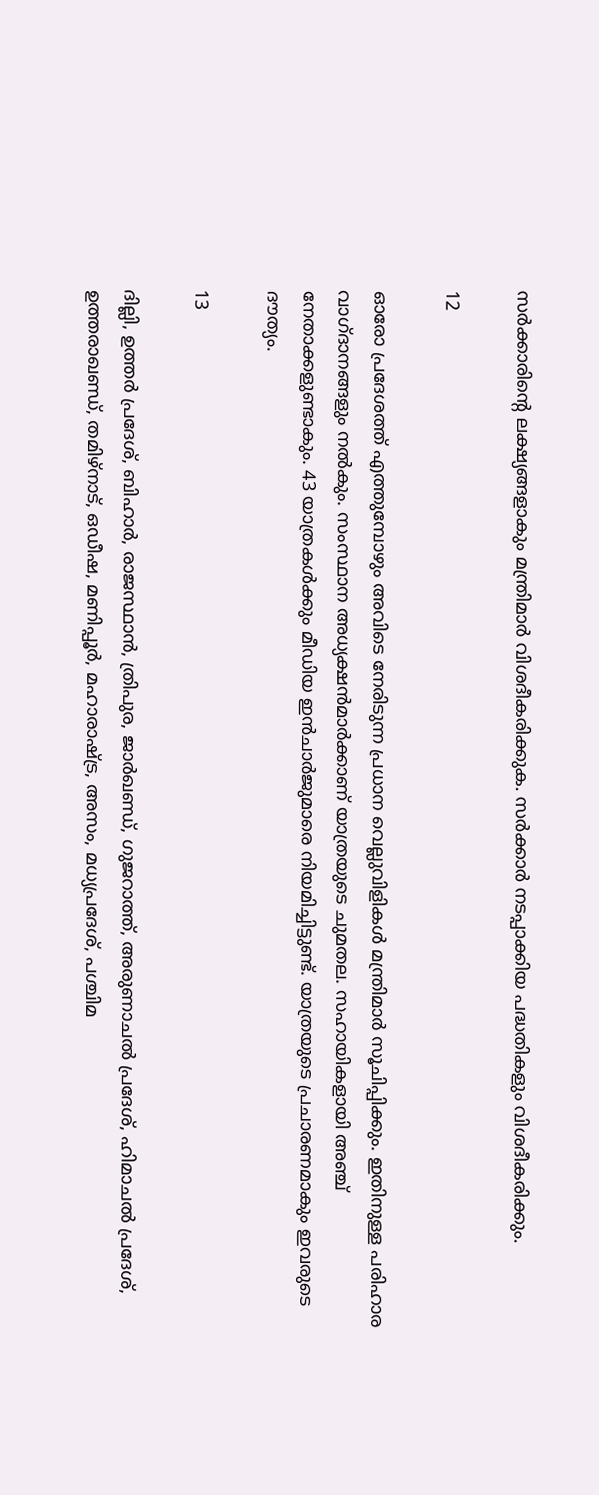സര്‍ക്കാരിന്റെ ലക്ഷ്യങ്ങളാകും മന്ത്രിമാര്‍ വിശദീകരിക്കുക. സര്‍ക്കാര്‍ നടപ്പാക്കിയ പദ്ധതികളും വിശദീകരിക്കും.

12

ഓരോ പ്രദേശത്ത് എത്തുമ്പോഴും അവിടെ നേരിടുന്ന പ്രധാന വെല്ലുവിളികള്‍ മന്ത്രിമാര്‍ സൂചിപ്പിക്കും. ഇതിനുള്ള പരിഹാര വാഗ്ദാനങ്ങളും നല്‍കും. സംസ്ഥാന അധ്യക്ഷന്‍മാര്‍ക്കാണ് യാത്രയുടെ ചുമതല. സഹായികളായി അഞ്ച് നേതാക്കളുണ്ടാകും. 43 യാത്രകള്‍ക്കും മീഡിയ ഇന്‍ചാര്‍ജുമാരെ നിയമിച്ചിട്ടുണ്ട്. യാത്രയുടെ പ്രചാരണമാകും ഇവരുടെ ദൗത്യം.

13

ദില്ലി, ഉത്തര്‍ പ്രദേശ്, ബിഹാര്‍, രാജസ്ഥാന്‍, ത്രിപുര, ജാര്‍ഖണ്ഡ്, ഗുജറാത്ത്, അരുണാചല്‍ പ്രദേശ്, ഹിമാചല്‍ പ്രദേശ്, ഉത്തരാഖണ്ഡ്, തമിഴ്‌നാട്, ഒഡീഷ, മണിപ്പൂര്‍, മഹാരാഷ്ട്ര, അസം, മധ്യപ്രദേശ്, പശ്ചിമ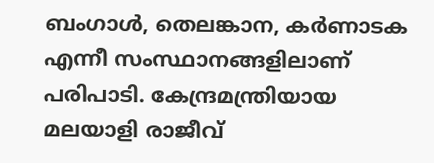ബംഗാള്‍, തെലങ്കാന, കര്‍ണാടക എന്നീ സംസ്ഥാനങ്ങളിലാണ് പരിപാടി. കേന്ദ്രമന്ത്രിയായ മലയാളി രാജീവ്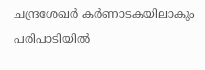ചന്ദ്രശേഖര്‍ കര്‍ണാടകയിലാകും പരിപാടിയില്‍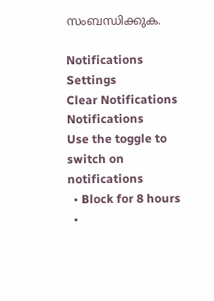സംബന്ധിക്കുക.

Notifications
Settings
Clear Notifications
Notifications
Use the toggle to switch on notifications
  • Block for 8 hours
  •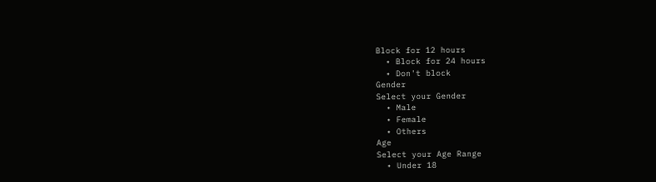Block for 12 hours
  • Block for 24 hours
  • Don't block
Gender
Select your Gender
  • Male
  • Female
  • Others
Age
Select your Age Range
  • Under 18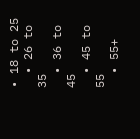• 18 to 25
  • 26 to 35
  • 36 to 45
  • 45 to 55
  • 55+